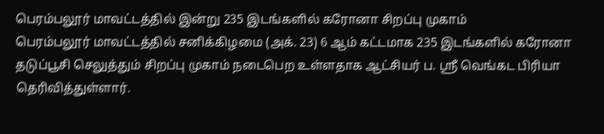பெரம்பலூர் மாவட்டத்தில் இன்று 235 இடங்களில் கரோனா சிறப்பு முகாம்
பெரம்பலூர் மாவட்டத்தில் சனிக்கிழமை (அக். 23) 6 ஆம் கட்டமாக 235 இடங்களில் கரோனா தடுப்பூசி செலுத்தும் சிறப்பு முகாம் நடைபெற உள்ளதாக ஆட்சியர் ப. ஸ்ரீ வெங்கட பிரியா தெரிவித்துள்ளார்.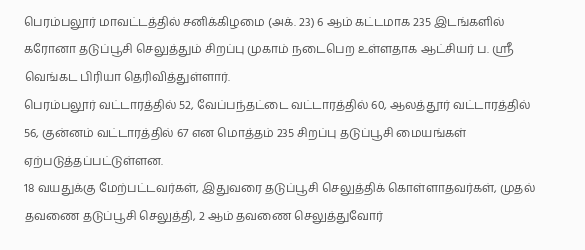பெரம்பலூர் மாவட்டத்தில் சனிக்கிழமை (அக். 23) 6 ஆம் கட்டமாக 235 இடங்களில் கரோனா தடுப்பூசி செலுத்தும் சிறப்பு முகாம் நடைபெற உள்ளதாக ஆட்சியர் ப. ஸ்ரீ வெங்கட பிரியா தெரிவித்துள்ளார்.
பெரம்பலூர் வட்டாரத்தில் 52, வேப்பந்தட்டை வட்டாரத்தில் 60, ஆலத்தூர் வட்டாரத்தில் 56, குன்னம் வட்டாரத்தில் 67 என மொத்தம் 235 சிறப்பு தடுப்பூசி மையங்கள் ஏற்படுத்தப்பட்டுள்ளன.
18 வயதுக்கு மேற்பட்டவர்கள், இதுவரை தடுப்பூசி செலுத்திக் கொள்ளாதவர்கள், முதல் தவணை தடுப்பூசி செலுத்தி, 2 ஆம் தவணை செலுத்துவோர்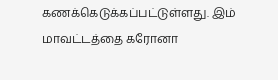கணக்கெடுக்கப்பட்டுள்ளது. இம் மாவட்டத்தை கரோனா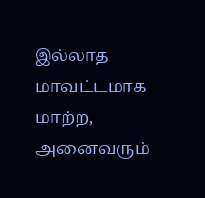இல்லாத மாவட்டமாக மாற்ற, அனைவரும்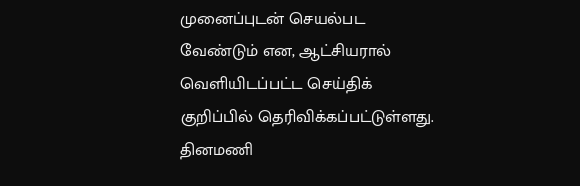முனைப்புடன் செயல்பட வேண்டும் என, ஆட்சியரால் வெளியிடப்பட்ட செய்திக் குறிப்பில் தெரிவிக்கப்பட்டுள்ளது.
தினமணி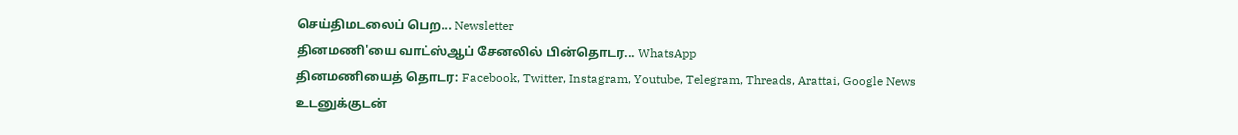செய்திமடலைப் பெற... Newsletter
தினமணி'யை வாட்ஸ்ஆப் சேனலில் பின்தொடர... WhatsApp
தினமணியைத் தொடர: Facebook, Twitter, Instagram, Youtube, Telegram, Threads, Arattai, Google News
உடனுக்குடன்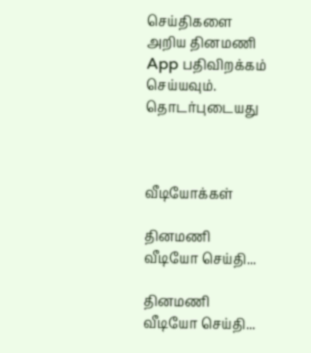செய்திகளை அறிய தினமணி App பதிவிறக்கம் செய்யவும்.
தொடர்புடையது



வீடியோக்கள்

தினமணி வீடியோ செய்தி...

தினமணி வீடியோ செய்தி...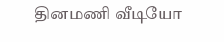தினமணி வீடியோ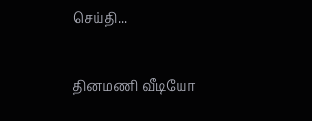செய்தி...

தினமணி வீடியோ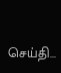செய்தி...